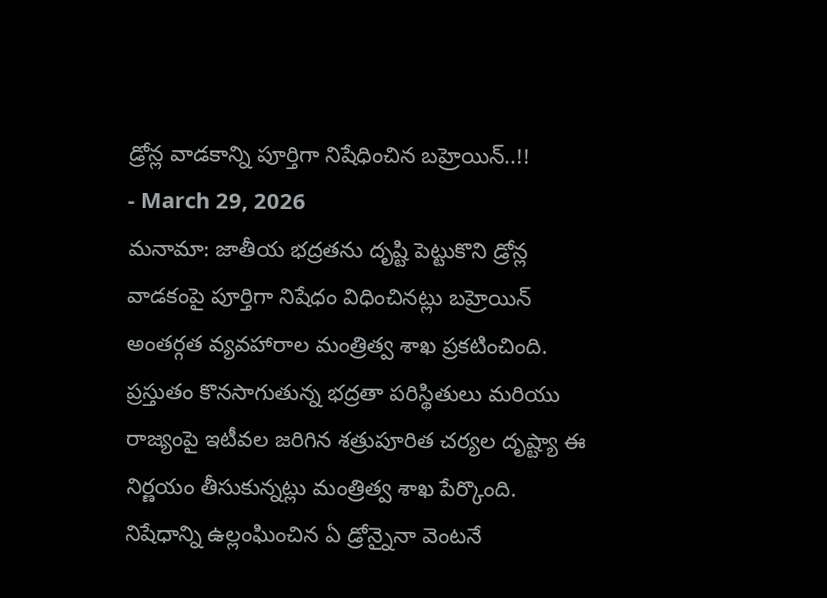డ్రోన్ల వాడకాన్ని పూర్తిగా నిషేధించిన బహ్రెయిన్..!!
- March 29, 2026
మనామా: జాతీయ భద్రతను దృష్టి పెట్టుకొని డ్రోన్ల వాడకంపై పూర్తిగా నిషేధం విధించినట్లు బహ్రెయిన్ అంతర్గత వ్యవహారాల మంత్రిత్వ శాఖ ప్రకటించింది. ప్రస్తుతం కొనసాగుతున్న భద్రతా పరిస్థితులు మరియు రాజ్యంపై ఇటీవల జరిగిన శత్రుపూరిత చర్యల దృష్ట్యా ఈ నిర్ణయం తీసుకున్నట్లు మంత్రిత్వ శాఖ పేర్కొంది.
నిషేధాన్ని ఉల్లంఘించిన ఏ డ్రోన్నైనా వెంటనే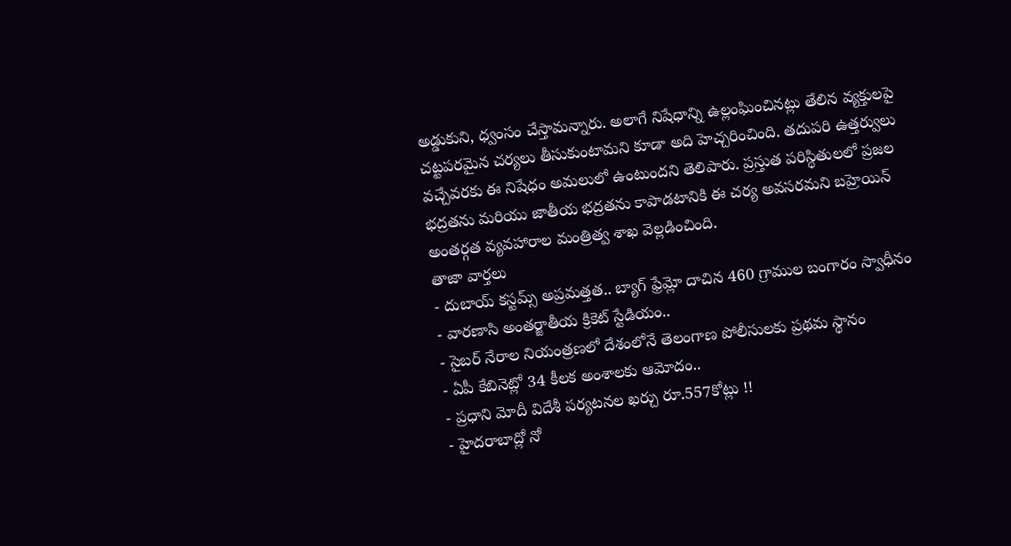అడ్డుకుని, ధ్వంసం చేస్తామన్నారు. అలాగే నిషేధాన్ని ఉల్లంఘించినట్లు తేలిన వ్యక్తులపై చట్టపరమైన చర్యలు తీసుకుంటామని కూడా అది హెచ్చరించింది. తదుపరి ఉత్తర్వులు వచ్చేవరకు ఈ నిషేధం అమలులో ఉంటుందని తెలిపారు. ప్రస్తుత పరిస్థితులలో ప్రజల భద్రతను మరియు జాతీయ భద్రతను కాపాడటానికి ఈ చర్య అవసరమని బహ్రెయిన్ అంతర్గత వ్యవహారాల మంత్రిత్వ శాఖ వెల్లడించింది.
తాజా వార్తలు
- దుబాయ్ కస్టమ్స్ అప్రమత్తత.. బ్యాగ్ ఫ్రేమ్లో దాచిన 460 గ్రాముల బంగారం స్వాధీనం
- వారణాసి అంతర్జాతీయ క్రికెట్ స్టేడియం..
- సైబర్ నేరాల నియంత్రణలో దేశంలోనే తెలంగాణ పోలీసులకు ప్రథమ స్థానం
- ఏపీ కేబినెట్లో 34 కీలక అంశాలకు ఆమోదం..
- ప్రధాని మోదీ విదేశీ పర్యటనల ఖర్చు రూ.557కోట్లు !!
- హైదరాబాద్లో నో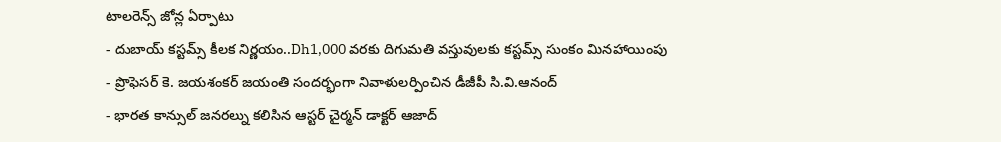టాలరెన్స్ జోన్ల ఏర్పాటు
- దుబాయ్ కస్టమ్స్ కీలక నిర్ణయం..Dh1,000 వరకు దిగుమతి వస్తువులకు కస్టమ్స్ సుంకం మినహాయింపు
- ప్రొఫెసర్ కె. జయశంకర్ జయంతి సందర్భంగా నివాళులర్పించిన డీజీపీ సి.వి.ఆనంద్
- భారత కాన్సుల్ జనరల్ను కలిసిన ఆస్టర్ చైర్మన్ డాక్టర్ ఆజాద్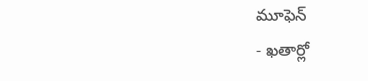మూఫెన్
- ఖతార్లో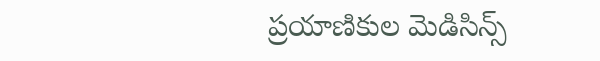ప్రయాణికుల మెడిసిన్స్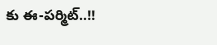కు ఈ-పర్మిట్..!!